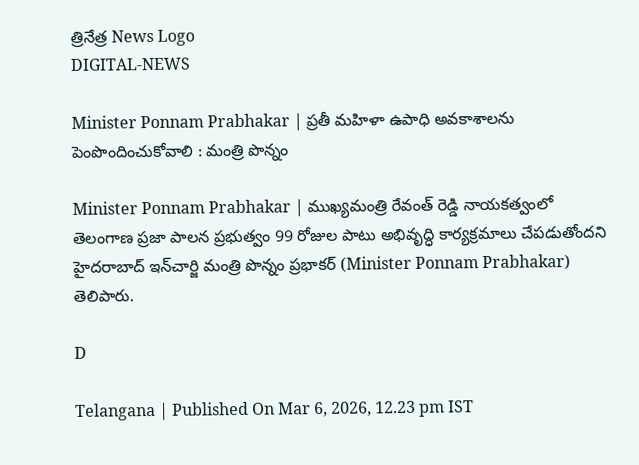త్రినేత్ర News Logo
DIGITAL-NEWS

Minister Ponnam Prabhakar | ప్ర‌తీ మ‌హిళా ఉపాధి అవ‌కాశాల‌ను పెంపొందించుకోవాలి : మంత్రి పొన్నం

Minister Ponnam Prabhakar | ముఖ్యమంత్రి రేవంత్ రెడ్డి నాయకత్వంలో తెలంగాణ ప్రజా పాలన ప్రభుత్వం 99 రోజుల పాటు అభివృద్ధి కార్యక్రమాలు చేపడుతోంద‌ని హైదరాబాద్ ఇన్‌చార్జి మంత్రి పొన్నం ప్రభాకర్ (Minister Ponnam Prabhakar) తెలిపారు.

D

Telangana | Published On Mar 6, 2026, 12.23 pm IST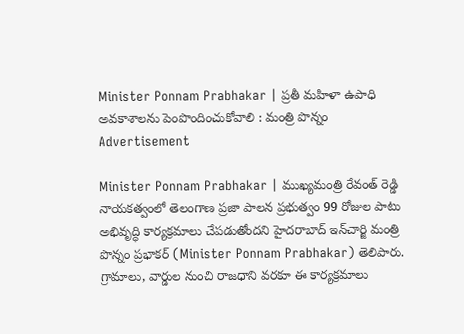Minister Ponnam Prabhakar | ప్ర‌తీ మ‌హిళా ఉపాధి అవ‌కాశాల‌ను పెంపొందించుకోవాలి : మంత్రి పొన్నం
Advertisement

Minister Ponnam Prabhakar | ముఖ్యమంత్రి రేవంత్ రెడ్డి నాయకత్వంలో తెలంగాణ ప్రజా పాలన ప్రభుత్వం 99 రోజుల పాటు అభివృద్ధి కార్యక్రమాలు చేపడుతోంద‌ని హైదరాబాద్ ఇన్‌చార్జి మంత్రి పొన్నం ప్రభాకర్ (Minister Ponnam Prabhakar) తెలిపారు. గ్రామాలు, వార్డుల నుంచి రాజ‌ధాని వ‌ర‌కూ ఈ కార్య‌క్రమాలు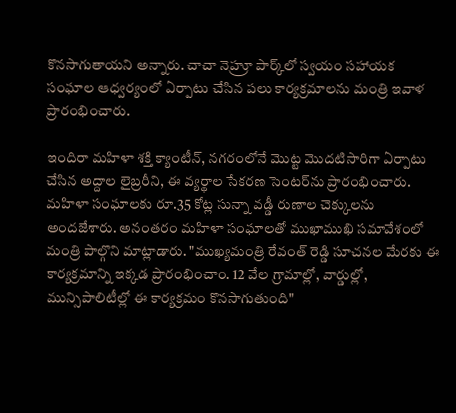కొన‌సాగుతాయ‌ని అన్నారు. చాచా నెహ్రూ పార్క్‌లో స్వ‌యం స‌హాయ‌క సంఘాల ఆధ్వ‌ర్యంలో ఏర్పాటు చేసిన ప‌లు కార్య‌క్ర‌మాల‌ను మంత్రి ఇవాళ ప్రారంభించారు.

ఇందిరా మ‌హిళా శ‌క్తి క్యాంటీన్‌, న‌గ‌రంలోనే మొట్ట మొద‌టిసారిగా ఏర్పాటు చేసిన అద్దాల లైబ్ర‌రీని, ఈ వ్య‌ర్థాల సేక‌ర‌ణ సెంట‌ర్‌ను ప్రారంభించారు. మ‌హిళా సంఘాల‌కు రూ.35 కోట్ల సున్నా వడ్డీ రుణాల చెక్కుల‌ను అంద‌జేశారు. అనంత‌రం మ‌హిళా సంఘాల‌తో ముఖాముఖి స‌మావేశంలో మంత్రి పాల్గొని మాట్లాడారు. "ముఖ్య‌మంత్రి రేవంత్ రెడ్డి సూచన‌ల మేర‌కు ఈ కార్య‌క్ర‌మాన్ని ఇక్క‌డ ప్రారంభించాం. 12 వేల గ్రామాల్లో, వార్డుల్లో, మున్సిపాలిటీల్లో ఈ కార్య‌క్ర‌మం కొన‌సాగుతుంది"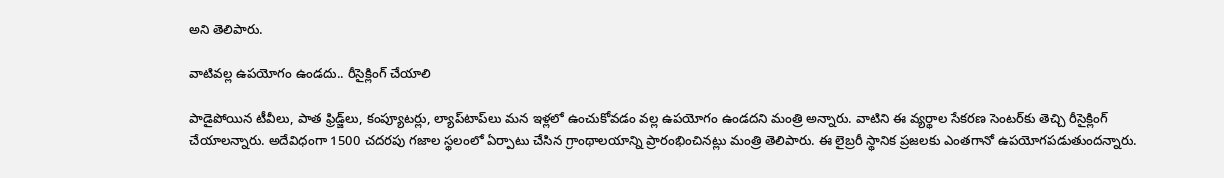అని తెలిపారు.

వాటివ‌ల్ల ఉప‌యోగం ఉండ‌దు.. రీసైక్లింగ్ చేయాలి

పాడైపోయిన‌ టీవీలు, పాత ఫ్రిడ్జ్‌లు, కంప్యూట‌ర్లు, ల్యాప్‌టాప్‌లు మ‌న ఇళ్ల‌లో ఉంచుకోవ‌డం వ‌ల్ల ఉప‌యోగం ఉండ‌ద‌ని మంత్రి అన్నారు. వాటిని ఈ వ్య‌ర్థాల సేక‌ర‌ణ సెంట‌ర్‌కు తెచ్చి రీసైక్లింగ్ చేయాల‌న్నారు. అదేవిధంగా 1500 చ‌ద‌ర‌పు గ‌జాల స్థ‌లంలో ఏర్పాటు చేసిన గ్రాంథాల‌యాన్ని ప్రారంభించిన‌ట్లు మంత్రి తెలిపారు. ఈ లైబ్ర‌రీ స్థానిక ప్ర‌జ‌ల‌కు ఎంత‌గానో ఉప‌యోగ‌ప‌డుతుంద‌న్నారు.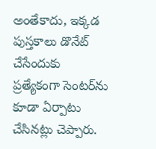అంతేకాదు, ఇక్క‌డ పుస్త‌కాలు డొనేట్ చేసేందుకు ప్ర‌త్యేకంగా సెంట‌ర్‌ను కూడా ఏర్పాటు చేసిన‌ట్లు చెప్పారు.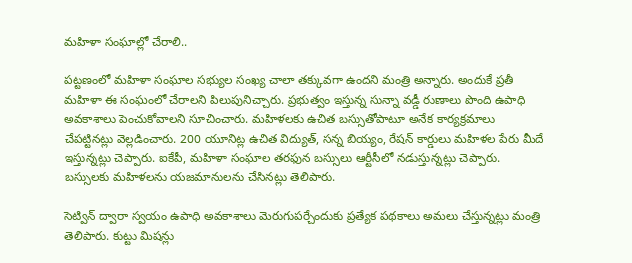మ‌హిళా సంఘాల్లో చేరాలి..

పట్ట‌ణంలో మ‌హిళా సంఘాల స‌భ్యుల సంఖ్య చాలా త‌క్కువ‌గా ఉంద‌ని మంత్రి అన్నారు. అందుకే ప్ర‌తీ మ‌హిళా ఈ సంఘంలో చేరాల‌ని పిలుపునిచ్చారు. ప్ర‌భుత్వం ఇస్తున్న సున్నా వ‌డ్డీ రుణాలు పొంది ఉపాధి అవ‌కాశాలు పెంచుకోవాల‌ని సూచించారు. మ‌హిళ‌ల‌కు ఉచిత బ‌స్సుతోపాటూ అనేక కార్య‌క్ర‌మాలు చేప‌ట్టిన‌ట్లు వెల్ల‌డించారు. 200 యూనిట్ల ఉచిత విద్యుత్‌, స‌న్న బియ్యం, రేష‌న్ కార్డులు మ‌హిళ‌ల పేరు మీదే ఇస్తున్న‌ట్లు చెప్పారు. ఐకేపీ, మ‌హిళా సంఘాల త‌ర‌ఫున బ‌స్సులు ఆర్టీసీలో న‌డుస్తున్న‌ట్లు చెప్పారు. బ‌స్సుల‌కు మ‌హిళ‌ల‌ను య‌జ‌మానుల‌ను చేసిన‌ట్లు తెలిపారు.

సెట్విన్ ద్వారా స్వ‌యం ఉపాధి అవ‌కాశాలు మెరుగుప‌ర్చేందుకు ప్ర‌త్యేక ప‌థ‌కాలు అమ‌లు చేస్తున్న‌ట్లు మంత్రి తెలిపారు. కుట్టు మిష‌న్లు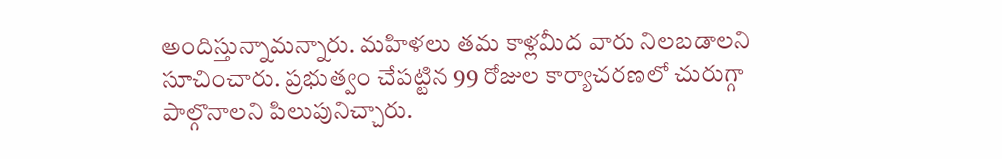అందిస్తున్నామ‌న్నారు. మ‌హిళ‌లు త‌మ కాళ్ల‌మీద వారు నిల‌బ‌డాల‌ని సూచించారు. ప్ర‌భుత్వం చేప‌ట్టిన 99 రోజుల కార్యాచ‌ర‌ణ‌లో చురుగ్గా పాల్గొనాల‌ని పిలుపునిచ్చారు.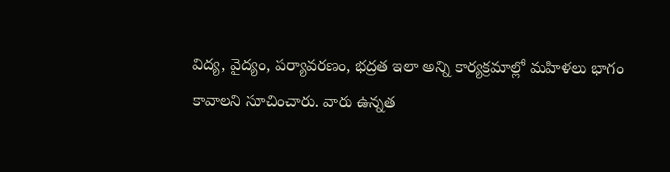విద్య‌, వైద్యం, ప‌ర్యావ‌ర‌ణం, భ‌ద్ర‌త ఇలా అన్ని కార్య‌క్ర‌మాల్లో మ‌హిళ‌లు భాగం కావాల‌ని సూచించారు. వారు ఉన్న‌త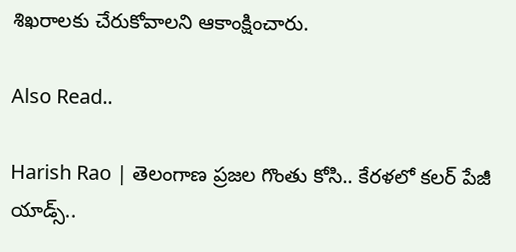శిఖ‌రాల‌కు చేరుకోవాల‌ని ఆకాంక్షించారు.

Also Read..

Harish Rao | తెలంగాణ ప్రజల గొంతు కోసి.. కేరళలో కలర్ పేజీ యాడ్స్..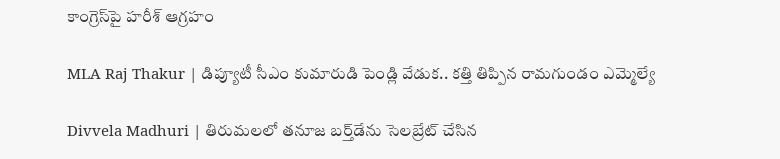కాంగ్రెస్‌పై హ‌రీశ్ ఆగ్ర‌హం

MLA Raj Thakur | డిప్యూటీ సీఎం కుమారుడి పెండ్లి వేడుక‌.. క‌త్తి తిప్పిన రామ‌గుండం ఎమ్మెల్యే

Divvela Madhuri | తిరుమ‌ల‌లో త‌నూజ బ‌ర్త్‌డేను సెల‌బ్రేట్ చేసిన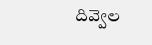దివ్వెల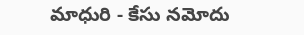మాధురి - కేసు న‌మోదు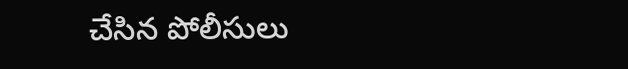చేసిన పోలీసులు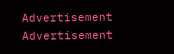Advertisement
Advertisement